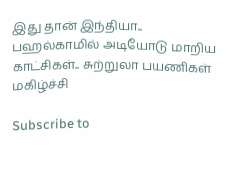இது தான் இந்தியா.. பஹல்காமில் அடியோடு மாறிய காட்சிகள்.. சுற்றுலா பயணிகள் மகிழ்ச்சி

Subscribe to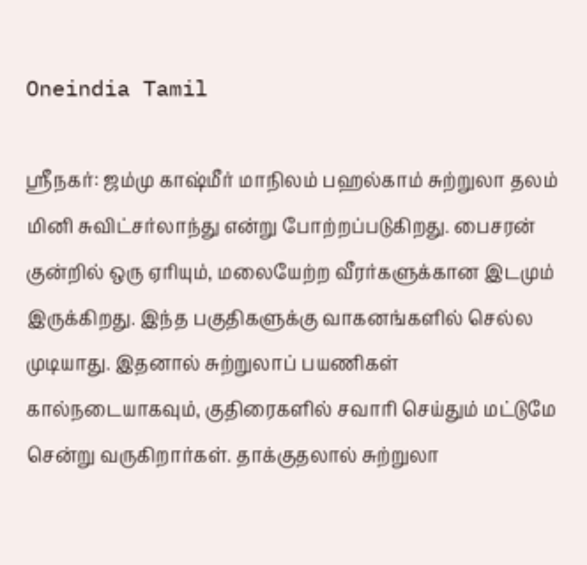Oneindia Tamil

ஸ்ரீநகர்: ஜம்மு காஷ்மீர் மாநிலம் பஹல்காம் சுற்றுலா தலம் மினி சுவிட்சர்லாந்து என்று போற்றப்படுகிறது. பைசரன் குன்றில் ஒரு ஏரியும், மலையேற்ற வீரர்களுக்கான இடமும் இருக்கிறது. இந்த பகுதிகளுக்கு வாகனங்களில் செல்ல முடியாது. இதனால் சுற்றுலாப் பயணிகள் கால்நடையாகவும், குதிரைகளில் சவாரி செய்தும் மட்டுமே சென்று வருகிறார்கள். தாக்குதலால் சுற்றுலா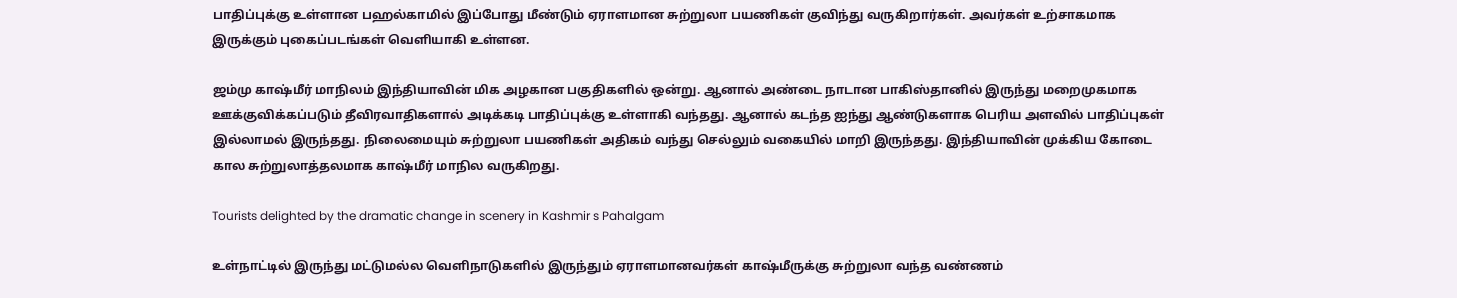பாதிப்புக்கு உள்ளான பஹல்காமில் இப்போது மீண்டும் ஏராளமான சுற்றுலா பயணிகள் குவிந்து வருகிறார்கள். அவர்கள் உற்சாகமாக இருக்கும் புகைப்படங்கள் வெளியாகி உள்ளன.

ஜம்மு காஷ்மீர் மாநிலம் இந்தியாவின் மிக அழகான பகுதிகளில் ஒன்று. ஆனால் அண்டை நாடான பாகிஸ்தானில் இருந்து மறைமுகமாக ஊக்குவிக்கப்படும் தீவிரவாதிகளால் அடிக்கடி பாதிப்புக்கு உள்ளாகி வந்தது. ஆனால் கடந்த ஐந்து ஆண்டுகளாக பெரிய அளவில் பாதிப்புகள் இல்லாமல் இருந்தது. நிலைமையும் சுற்றுலா பயணிகள் அதிகம் வந்து செல்லும் வகையில் மாறி இருந்தது. இந்தியாவின் முக்கிய கோடை கால சுற்றுலாத்தலமாக காஷ்மீர் மாநில வருகிறது.

Tourists delighted by the dramatic change in scenery in Kashmir s Pahalgam

உள்நாட்டில் இருந்து மட்டுமல்ல வெளிநாடுகளில் இருந்தும் ஏராளமானவர்கள் காஷ்மீருக்கு சுற்றுலா வந்த வண்ணம்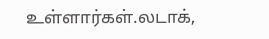உள்ளார்கள்.லடாக்,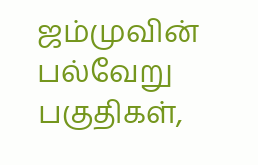ஜம்முவின் பல்வேறு பகுதிகள்,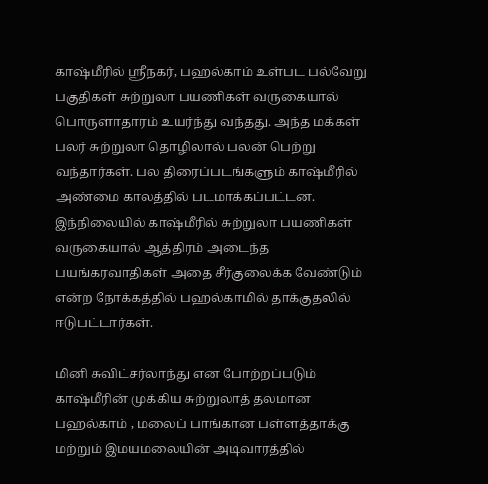காஷ்மீரில் ஸ்ரீநகர், பஹல்காம் உள்பட பல்வேறு பகுதிகள் சுற்றுலா பயணிகள் வருகையால் பொருளாதாரம் உயர்ந்து வந்தது. அந்த மக்கள் பலர் சுற்றுலா தொழிலால் பலன் பெற்று வந்தார்கள். பல திரைப்படங்களும் காஷ்மீரில் அண்மை காலத்தில் படமாக்கப்பட்டன. இந்நிலையில் காஷ்மீரில் சுற்றுலா பயணிகள் வருகையால் ஆத்திரம் அடைந்த பயங்கரவாதிகள் அதை சீர்குலைக்க வேண்டும் என்ற நோக்கத்தில் பஹல்காமில் தாக்குதலில் ஈடுபட்டார்கள்.

மினி சுவிட்சர்லாந்து என போற்றப்படும் காஷ்மீரின் முக்கிய சுற்றுலாத் தலமான பஹல்காம் , மலைப் பாங்கான பள்ளத்தாக்கு மற்றும் இமயமலையின் அடிவாரத்தில்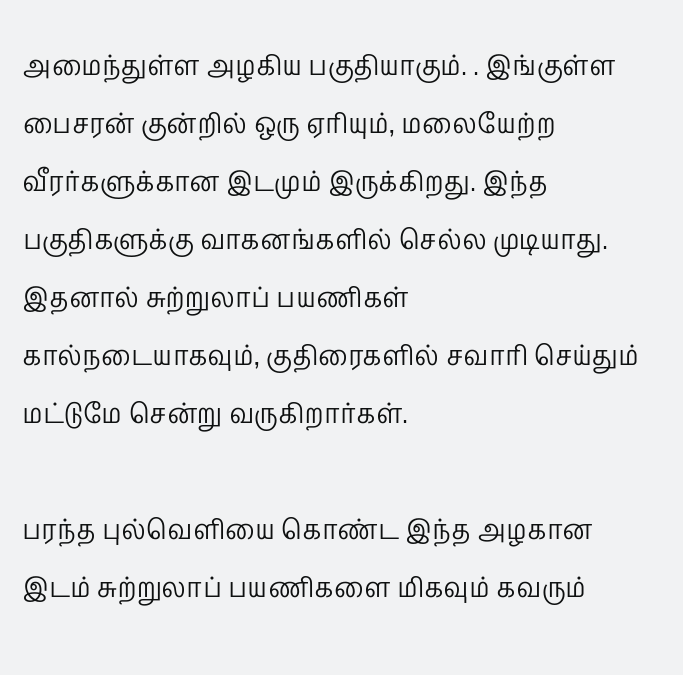அமைந்துள்ள அழகிய பகுதியாகும். . இங்குள்ள பைசரன் குன்றில் ஒரு ஏரியும், மலையேற்ற வீரர்களுக்கான இடமும் இருக்கிறது. இந்த பகுதிகளுக்கு வாகனங்களில் செல்ல முடியாது. இதனால் சுற்றுலாப் பயணிகள் கால்நடையாகவும், குதிரைகளில் சவாரி செய்தும் மட்டுமே சென்று வருகிறார்கள்.

பரந்த புல்வெளியை கொண்ட இந்த அழகான இடம் சுற்றுலாப் பயணிகளை மிகவும் கவரும்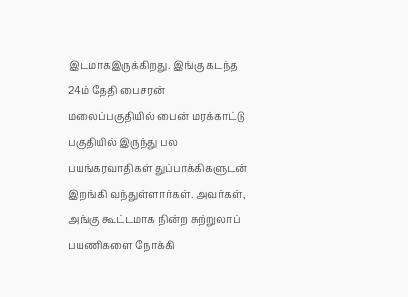இடமாகஇருக்கிறது. இங்கு கடந்த 24ம் தேதி பைசரன் மலைப்பகுதியில் பைன் மரக்காட்டு பகுதியில் இருந்து பல பயங்கரவாதிகள் துப்பாக்கிகளுடன் இறங்கி வந்துள்ளார்கள். அவர்கள், அங்கு கூட்டமாக நின்ற சுற்றுலாப் பயணிகளை நோக்கி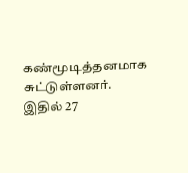கண்மூடித்தனமாக சுட்டுள்ளனர். இதில் 27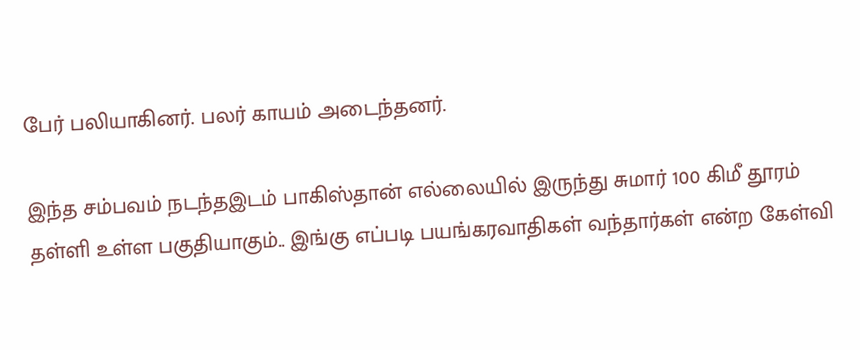பேர் பலியாகினர். பலர் காயம் அடைந்தனர்.

இந்த சம்பவம் நடந்தஇடம் பாகிஸ்தான் எல்லையில் இருந்து சுமார் 100 கிமீ தூரம் தள்ளி உள்ள பகுதியாகும்.. இங்கு எப்படி பயங்கரவாதிகள் வந்தார்கள் என்ற கேள்வி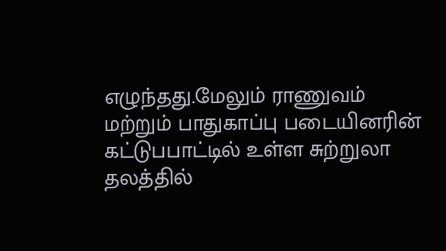எழுந்தது.மேலும் ராணுவம் மற்றும் பாதுகாப்பு படையினரின் கட்டுபபாட்டில் உள்ள சுற்றுலா தலத்தில்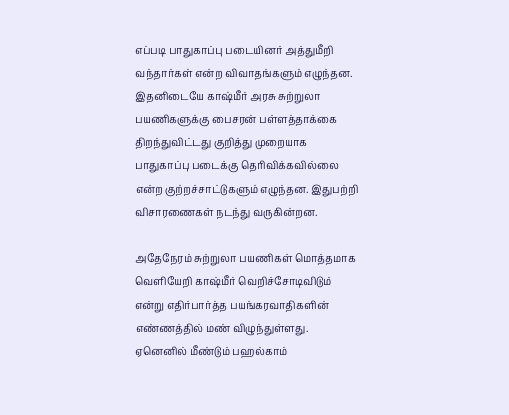எப்படி பாதுகாப்பு படையினர் அத்துமீறி வந்தார்கள் என்ற விவாதங்களும் எழுந்தன. இதனிடையே காஷ்மீர் அரசு சுற்றுலா பயணிகளுக்கு பைசரன் பள்ளத்தாக்கை திறந்துவிட்டது குறித்து முறையாக பாதுகாப்பு படைக்கு தெரிவிக்கவில்லை என்ற குற்றச்சாட்டுகளும் எழுந்தன. இதுபற்றி விசாரணைகள் நடந்து வருகின்றன.

அதேநேரம் சுற்றுலா பயணிகள் மொத்தமாக வெளியேறி காஷ்மீர் வெறிச்சோடிவிடும் என்று எதிர்பார்த்த பயங்கரவாதிகளின் எண்ணத்தில் மண் விழுந்துள்ளது. ஏனெனில் மீண்டும் பஹல்காம்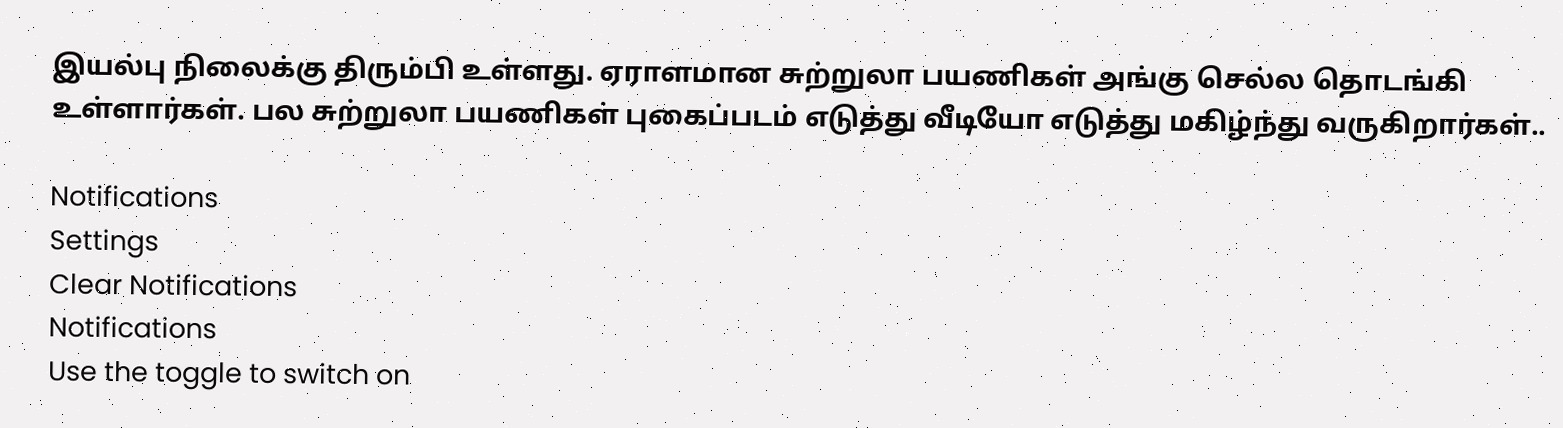இயல்பு நிலைக்கு திரும்பி உள்ளது. ஏராளமான சுற்றுலா பயணிகள் அங்கு செல்ல தொடங்கி உள்ளார்கள். பல சுற்றுலா பயணிகள் புகைப்படம் எடுத்து வீடியோ எடுத்து மகிழ்ந்து வருகிறார்கள்..

Notifications
Settings
Clear Notifications
Notifications
Use the toggle to switch on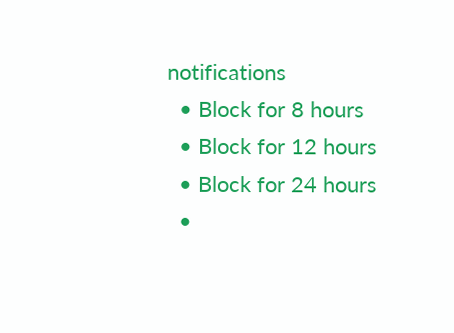notifications
  • Block for 8 hours
  • Block for 12 hours
  • Block for 24 hours
  •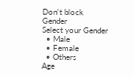Don't block
Gender
Select your Gender
  • Male
  • Female
  • Others
Age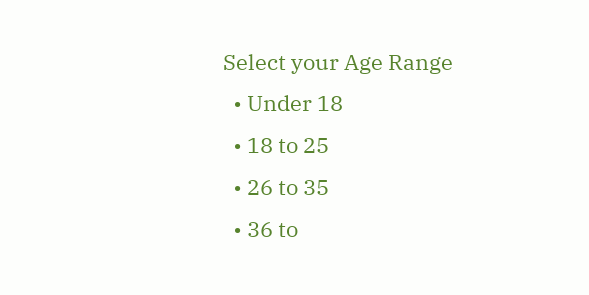Select your Age Range
  • Under 18
  • 18 to 25
  • 26 to 35
  • 36 to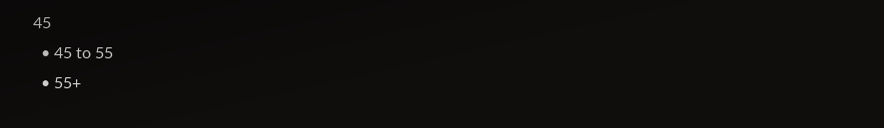45
  • 45 to 55
  • 55+